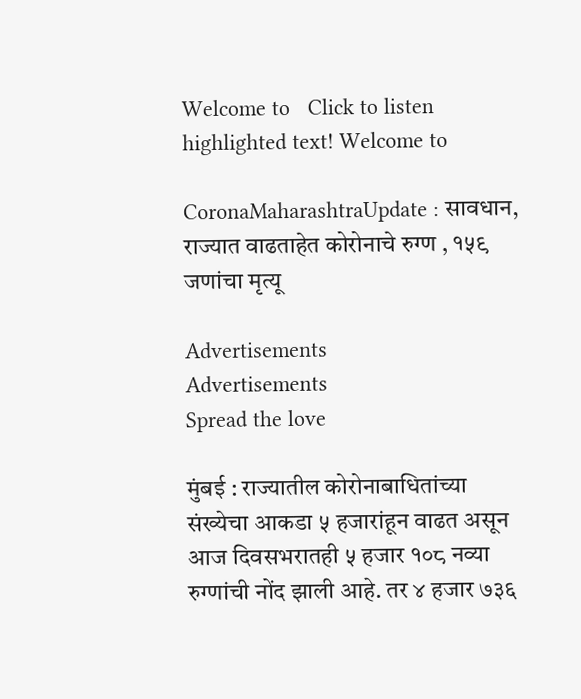Welcome to   Click to listen highlighted text! Welcome to

CoronaMaharashtraUpdate : सावधान, राज्यात वाढताहेत कोरोनाचे रुग्ण , १५९ जणांचा मृत्यू

Advertisements
Advertisements
Spread the love

मुंबई : राज्यातील कोरोनाबाधितांच्या संख्येचा आकडा ५ हजारांहून वाढत असून आज दिवसभरातही ५ हजार १०८ नव्या रुग्णांची नोंद झाली आहे. तर ४ हजार ७३६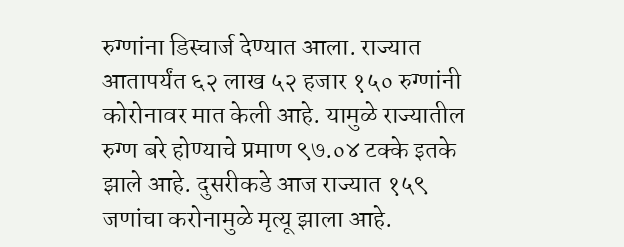रुग्णांना डिस्चार्ज देण्यात आला. राज्यात आतापर्यंत ६२ लाख ५२ हजार १५० रुग्णांनी कोरोनावर मात केली आहे. यामुळे राज्यातील रुग्ण बरे होण्याचे प्रमाण ९७.०४ टक्के इतके झाले आहे. दुसरीकडे आज राज्यात १५९ जणांचा करोनामुळे मृत्यू झाला आहे.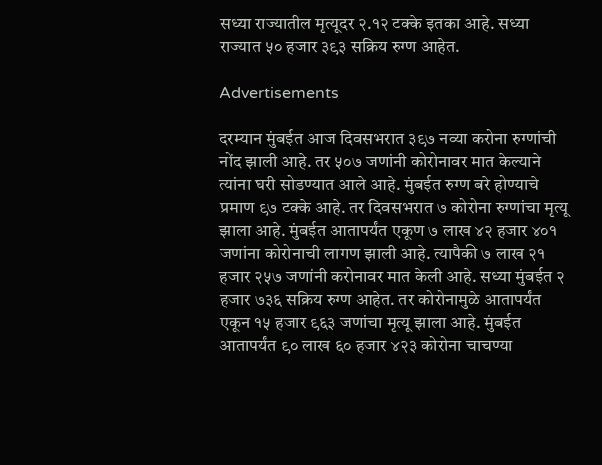सध्या राज्यातील मृत्यूदर २.१२ टक्के इतका आहे. सध्या राज्यात ५० हजार ३९३ सक्रिय रुग्ण आहेत.

Advertisements

दरम्यान मुंबईत आज दिवसभरात ३९७ नव्या करोना रुग्णांची नोंद झाली आहे. तर ५०७ जणांनी कोरोनावर मात केल्याने त्यांना घरी सोडण्यात आले आहे. मुंबईत रुग्ण बरे होण्याचे प्रमाण ९७ टक्के आहे. तर दिवसभरात ७ कोरोना रुग्णांचा मृत्यू झाला आहे. मुंबईत आतापर्यंत एकूण ७ लाख ४२ हजार ४०१ जणांना कोरोनाची लागण झाली आहे. त्यापैकी ७ लाख २१ हजार २५७ जणांनी करोनावर मात केली आहे. सध्या मुंबईत २ हजार ७३६ सक्रिय रुग्ण आहेत. तर कोरोनामुळे आतापर्यंत एकून १५ हजार ९६३ जणांचा मृत्यू झाला आहे. मुंबईत आतापर्यंत ९० लाख ६० हजार ४२३ कोरोना चाचण्या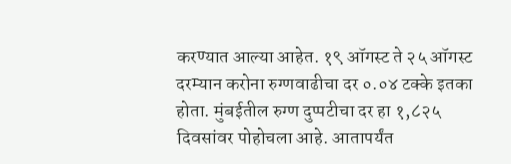करण्यात आल्या आहेत. १९ ऑगस्ट ते २५ ऑगस्ट दरम्यान करोना रुग्णवाढीचा दर ०.०४ टक्के इतका होता. मुंबईतील रुग्ण दुप्पटीचा दर हा १,८२५ दिवसांवर पोहोचला आहे. आतापर्यंत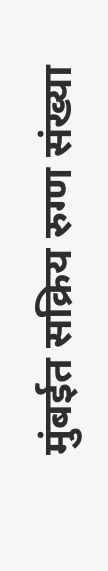मुंबईत सक्रिय रुग्ण संख्या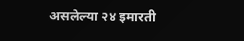असलेल्या २४ इमारती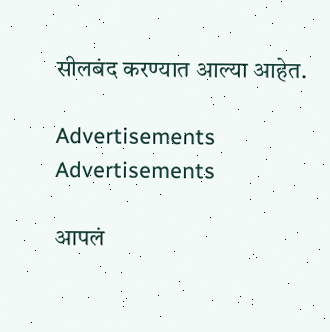सीलबंद करण्यात आल्या आहेत.

Advertisements
Advertisements

आपलं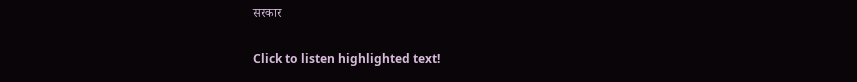सरकार

Click to listen highlighted text!